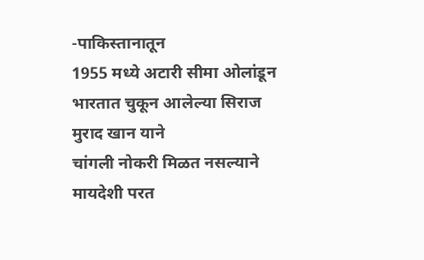-पाकिस्तानातून
1955 मध्ये अटारी सीमा ओलांडून
भारतात चुकून आलेल्या सिराज
मुराद खान याने
चांगली नोकरी मिळत नसल्याने
मायदेशी परत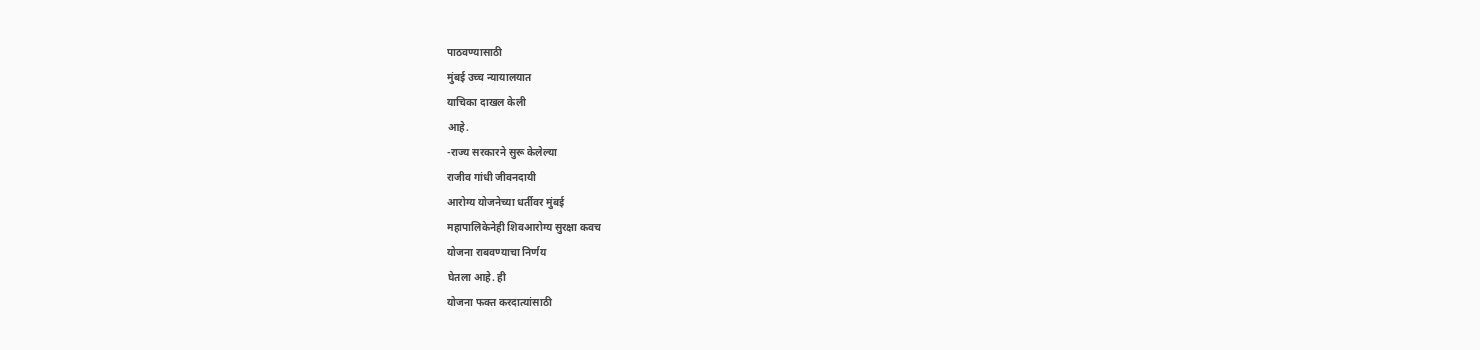पाठवण्यासाठी
मुंबई उच्च न्यायालयात
याचिका दाखल केली
आहे.
-राज्य सरकारने सुरू केलेल्या
राजीव गांधी जीवनदायी
आरोग्य योजनेच्या धर्तीवर मुंबई
महापालिकेनेही शिवआरोग्य सुरक्षा कवच
योजना राबवण्याचा निर्णय
घेतला आहे. ही
योजना फक्त करदात्यांसाठी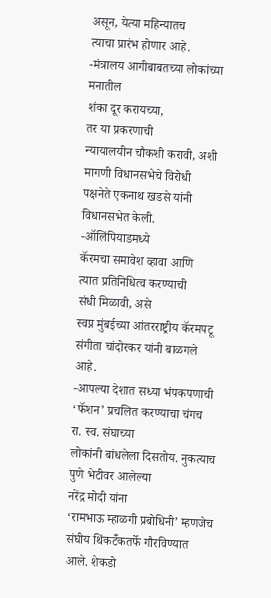असून, येत्या महिन्यातच
त्याचा प्रारंभ होणार आहे.
-मंत्रालय आगीबाबतच्या लोकांच्या मनातील
शंका दूर करायच्या,
तर या प्रकरणाची
न्यायालयीन चौकशी करावी, अशी
मागणी विधानसभेचे विरोधी
पक्षनेते एकनाथ खडसे यांनी
विधानसभेत केली.
-ऑलिंपियाडमध्ये
कॅरमचा समावेश व्हावा आणि
त्यात प्रतिनिधित्व करण्याची
संधी मिळावी, असे
स्वप्न मुंबईच्या आंतरराष्ट्रीय कॅरमपटू
संगीता चांदोरकर यांनी बाळगले
आहे.
-आपल्या देशात सध्या भंपकपणाची
‘फॅशन’ प्रचलित करण्याचा चंगच
रा. स्व. संघाच्या
लोकांनी बांधलेला दिसतोय. नुकत्याच
पुणे भेटीवर आलेल्या
नरेंद्र मोदी यांना
‘रामभाऊ म्हाळगी प्रबोधिनी’ म्हणजेच
संघीय थिंकटॅँकतर्फे गौरविण्यात
आले. शेकडो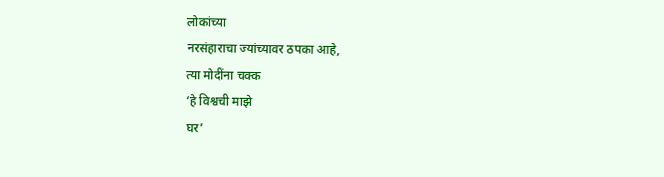लोकांच्या
नरसंहाराचा ज्यांच्यावर ठपका आहे,
त्या मोदींना चक्क
‘हे विश्वची माझे
घर’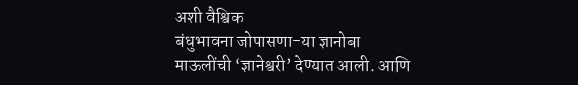अशी वैश्विक
बंधुभावना जोपासणा-या ज्ञानोबा
माऊलींची ‘ज्ञानेश्वरी’ देण्यात आली. आणि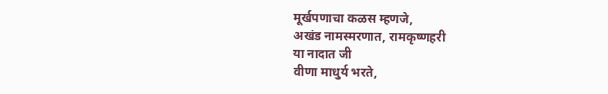मूर्खपणाचा कळस म्हणजे,
अखंड नामस्मरणात, रामकृष्णहरी
या नादात जी
वीणा माधुर्य भरते,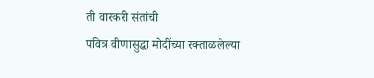ती वारकरी संतांची
पवित्र वीणासुद्धा मोदींच्या रक्ताळलेल्या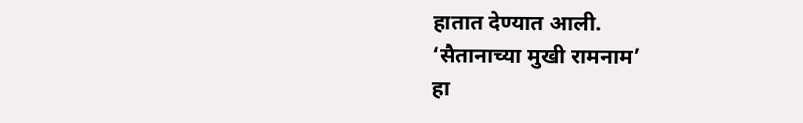हातात देण्यात आली.
‘सैतानाच्या मुखी रामनाम’
हा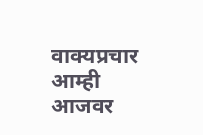वाक्यप्रचार आम्ही
आजवर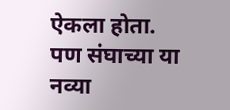ऐकला होता.
पण संघाच्या या
नव्या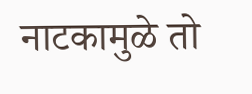नाटकामुळे तो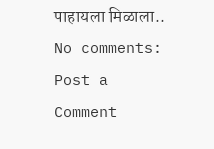पाहायला मिळाला..
No comments:
Post a Comment